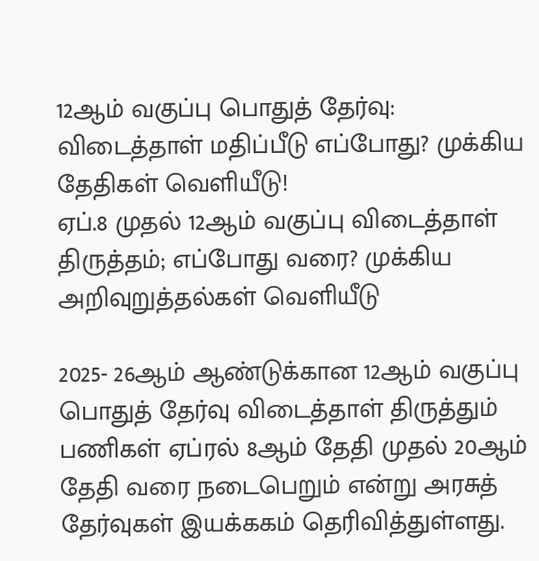12ஆம் வகுப்பு பொதுத் தேர்வு: விடைத்தாள் மதிப்பீடு எப்போது? முக்கிய தேதிகள் வெளியீடு!
ஏப்.8 முதல் 12ஆம் வகுப்பு விடைத்தாள் திருத்தம்; எப்போது வரை? முக்கிய அறிவுறுத்தல்கள் வெளியீடு

2025- 26ஆம் ஆண்டுக்கான 12ஆம் வகுப்பு பொதுத் தேர்வு விடைத்தாள் திருத்தும் பணிகள் ஏப்ரல் 8ஆம் தேதி முதல் 20ஆம் தேதி வரை நடைபெறும் என்று அரசுத் தேர்வுகள் இயக்ககம் தெரிவித்துள்ளது.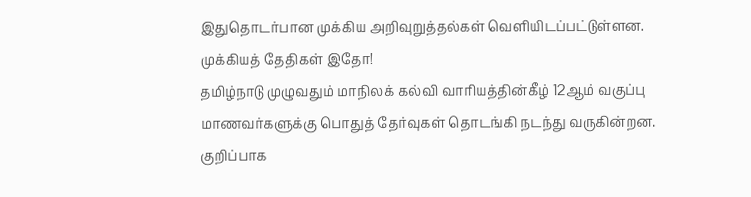இதுதொடர்பான முக்கிய அறிவுறுத்தல்கள் வெளியிடப்பட்டுள்ளன.
முக்கியத் தேதிகள் இதோ!
தமிழ்நாடு முழுவதும் மாநிலக் கல்வி வாரியத்தின்கீழ் 12ஆம் வகுப்பு மாணவர்களுக்கு பொதுத் தேர்வுகள் தொடங்கி நடந்து வருகின்றன. குறிப்பாக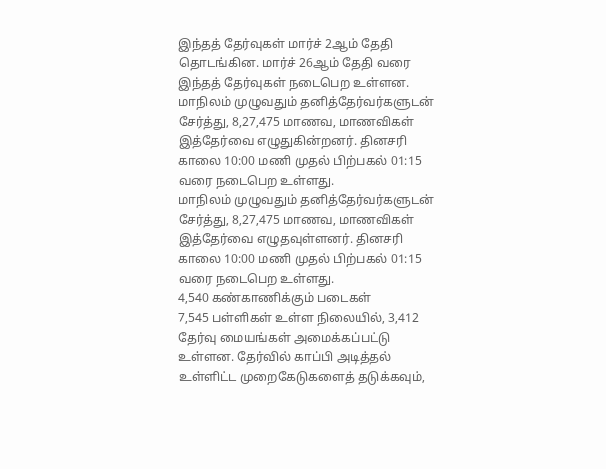இந்தத் தேர்வுகள் மார்ச் 2ஆம் தேதி தொடங்கின. மார்ச் 26ஆம் தேதி வரை இந்தத் தேர்வுகள் நடைபெற உள்ளன.
மாநிலம் முழுவதும் தனித்தேர்வர்களுடன் சேர்த்து, 8,27,475 மாணவ, மாணவிகள் இத்தேர்வை எழுதுகின்றனர். தினசரி காலை 10:00 மணி முதல் பிற்பகல் 01:15 வரை நடைபெற உள்ளது.
மாநிலம் முழுவதும் தனித்தேர்வர்களுடன் சேர்த்து, 8,27,475 மாணவ, மாணவிகள் இத்தேர்வை எழுதவுள்ளனர். தினசரி காலை 10:00 மணி முதல் பிற்பகல் 01:15 வரை நடைபெற உள்ளது.
4,540 கண்காணிக்கும் படைகள்
7,545 பள்ளிகள் உள்ள நிலையில், 3,412 தேர்வு மையங்கள் அமைக்கப்பட்டு உள்ளன. தேர்வில் காப்பி அடித்தல் உள்ளிட்ட முறைகேடுகளைத் தடுக்கவும்,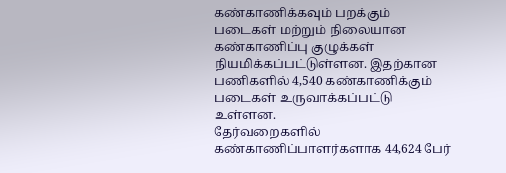கண்காணிக்கவும் பறக்கும் படைகள் மற்றும் நிலையான கண்காணிப்பு குழுக்கள் நியமிக்கப்பட்டுள்ளன. இதற்கான பணிகளில் 4,540 கண்காணிக்கும் படைகள் உருவாக்கப்பட்டு உள்ளன.
தேர்வறைகளில் கண்காணிப்பாளர்களாக 44,624 பேர்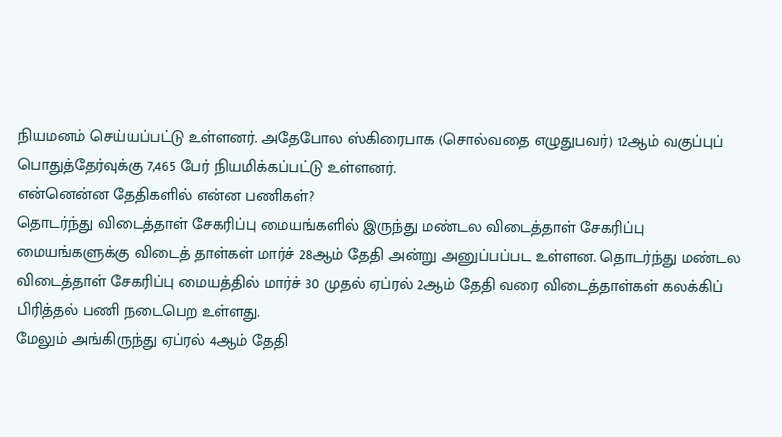நியமனம் செய்யப்பட்டு உள்ளனர். அதேபோல ஸ்கிரைபாக (சொல்வதை எழுதுபவர்) 12ஆம் வகுப்புப் பொதுத்தேர்வுக்கு 7,465 பேர் நியமிக்கப்பட்டு உள்ளனர்.
என்னென்ன தேதிகளில் என்ன பணிகள்?
தொடர்ந்து விடைத்தாள் சேகரிப்பு மையங்களில் இருந்து மண்டல விடைத்தாள் சேகரிப்பு மையங்களுக்கு விடைத் தாள்கள் மார்ச் 28ஆம் தேதி அன்று அனுப்பப்பட உள்ளன. தொடர்ந்து மண்டல விடைத்தாள் சேகரிப்பு மையத்தில் மார்ச் 30 முதல் ஏப்ரல் 2ஆம் தேதி வரை விடைத்தாள்கள் கலக்கிப் பிரித்தல் பணி நடைபெற உள்ளது.
மேலும் அங்கிருந்து ஏப்ரல் 4ஆம் தேதி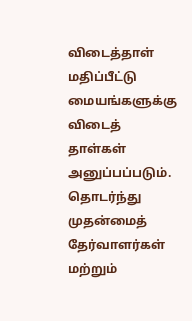விடைத்தாள் மதிப்பீட்டு மையங்களுக்கு விடைத் தாள்கள் அனுப்பப்படும். தொடர்ந்து முதன்மைத் தேர்வாளர்கள் மற்றும்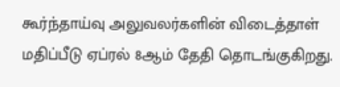கூர்ந்தாய்வு அலுவலர்களின் விடைத்தாள் மதிப்பீடு ஏப்ரல் 8ஆம் தேதி தொடங்குகிறது.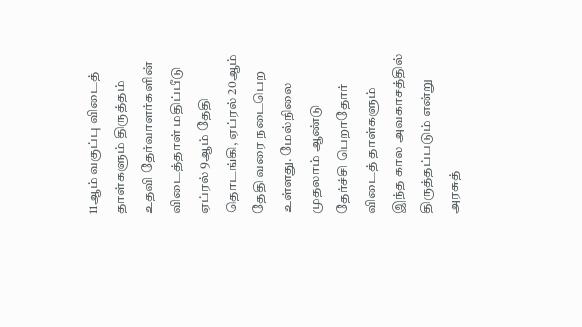11ஆம் வகுப்பு விடைத் தாள்களும் திருத்தம்
உதவி தேர்வாளர்களின் விடைத்தாள் மதிப்பீடு ஏப்ரல் 9ஆம் தேதி தொடங்கி, ஏப்ரல் 20ஆம் தேதி வரை நடைபெற உள்ளது. மேல்நிலை முதலாம் ஆண்டு தேர்ச்சி பெறாதோர் விடைத் தாள்களும் இந்த கால அவகாசத்தில் திருத்தப்படும் என்று அரசுத்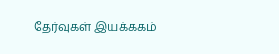தேர்வுகள் இயக்ககம்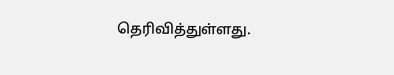தெரிவித்துள்ளது.